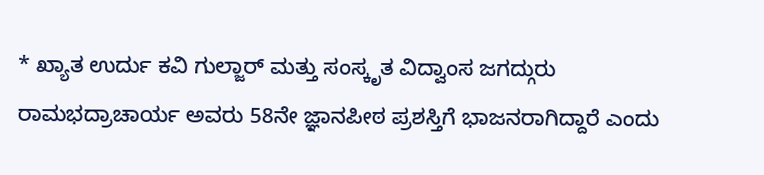* ಖ್ಯಾತ ಉರ್ದು ಕವಿ ಗುಲ್ಜಾರ್ ಮತ್ತು ಸಂಸ್ಕೃತ ವಿದ್ವಾಂಸ ಜಗದ್ಗುರು ರಾಮಭದ್ರಾಚಾರ್ಯ ಅವರು 58ನೇ ಜ್ಞಾನಪೀಠ ಪ್ರಶಸ್ತಿಗೆ ಭಾಜನರಾಗಿದ್ದಾರೆ ಎಂದು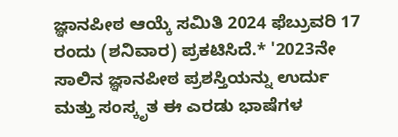ಜ್ಞಾನಪೀಠ ಆಯ್ಕೆ ಸಮಿತಿ 2024 ಫೆಬ್ರುವರಿ 17 ರಂದು (ಶನಿವಾರ) ಪ್ರಕಟಿಸಿದೆ.* '2023ನೇ ಸಾಲಿನ ಜ್ಞಾನಪೀಠ ಪ್ರಶಸ್ತಿಯನ್ನು ಉರ್ದು ಮತ್ತು ಸಂಸ್ಕೃತ ಈ ಎರಡು ಭಾಷೆಗಳ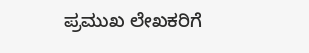ಪ್ರಮುಖ ಲೇಖಕರಿಗೆ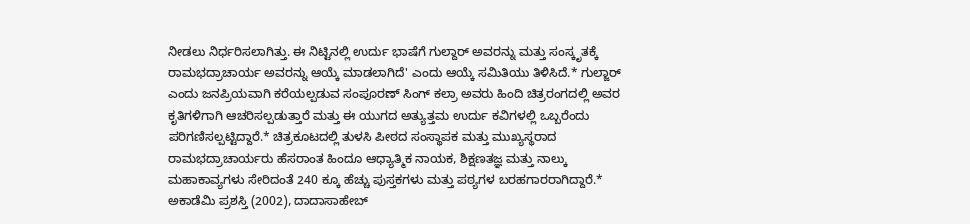ನೀಡಲು ನಿರ್ಧರಿಸಲಾಗಿತ್ತು. ಈ ನಿಟ್ಟಿನಲ್ಲಿ ಉರ್ದು ಭಾಷೆಗೆ ಗುಲ್ದಾರ್ ಅವರನ್ನು ಮತ್ತು ಸಂಸ್ಕೃತಕ್ಕೆ ರಾಮಭದ್ರಾಚಾರ್ಯ ಅವರನ್ನು ಆಯ್ಕೆ ಮಾಡಲಾಗಿದೆ' ಎಂದು ಆಯ್ಕೆ ಸಮಿತಿಯು ತಿಳಿಸಿದೆ.* ಗುಲ್ಜಾರ್ ಎಂದು ಜನಪ್ರಿಯವಾಗಿ ಕರೆಯಲ್ಪಡುವ ಸಂಪೂರಣ್ ಸಿಂಗ್ ಕಲ್ರಾ ಅವರು ಹಿಂದಿ ಚಿತ್ರರಂಗದಲ್ಲಿ ಅವರ ಕೃತಿಗಳಿಗಾಗಿ ಆಚರಿಸಲ್ಪಡುತ್ತಾರೆ ಮತ್ತು ಈ ಯುಗದ ಅತ್ಯುತ್ತಮ ಉರ್ದು ಕವಿಗಳಲ್ಲಿ ಒಬ್ಬರೆಂದು ಪರಿಗಣಿಸಲ್ಪಟ್ಟಿದ್ದಾರೆ.* ಚಿತ್ರಕೂಟದಲ್ಲಿ ತುಳಸಿ ಪೀಠದ ಸಂಸ್ಥಾಪಕ ಮತ್ತು ಮುಖ್ಯಸ್ಥರಾದ ರಾಮಭದ್ರಾಚಾರ್ಯರು ಹೆಸರಾಂತ ಹಿಂದೂ ಆಧ್ಯಾತ್ಮಿಕ ನಾಯಕ, ಶಿಕ್ಷಣತಜ್ಞ ಮತ್ತು ನಾಲ್ಕು ಮಹಾಕಾವ್ಯಗಳು ಸೇರಿದಂತೆ 240 ಕ್ಕೂ ಹೆಚ್ಚು ಪುಸ್ತಕಗಳು ಮತ್ತು ಪಠ್ಯಗಳ ಬರಹಗಾರರಾಗಿದ್ದಾರೆ.* ಅಕಾಡೆಮಿ ಪ್ರಶಸ್ತಿ (2002), ದಾದಾಸಾಹೇಬ್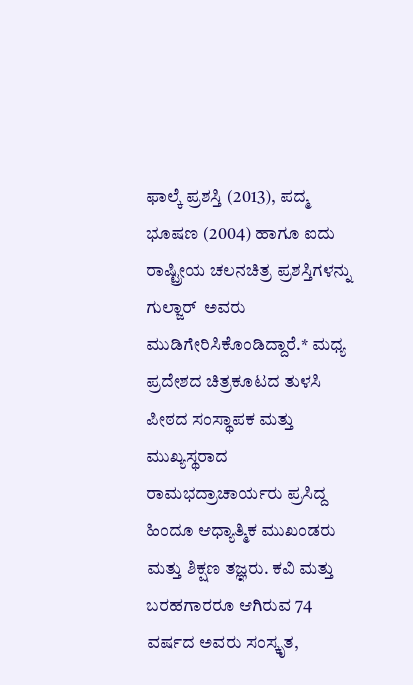ಫಾಲ್ಕೆ ಪ್ರಶಸ್ತಿ (2013), ಪದ್ಮ ಭೂಷಣ (2004) ಹಾಗೂ ಐದು ರಾಷ್ಟ್ರೀಯ ಚಲನಚಿತ್ರ ಪ್ರಶಸ್ತಿಗಳನ್ನು ಗುಲ್ಜಾರ್  ಅವರು ಮುಡಿಗೇರಿಸಿಕೊಂಡಿದ್ದಾರೆ.* ಮಧ್ಯ ಪ್ರದೇಶದ ಚಿತ್ರಕೂಟದ ತುಳಸಿ ಪೀಠದ ಸಂಸ್ಥಾಪಕ ಮತ್ತು ಮುಖ್ಯಸ್ಥರಾದ ರಾಮಭದ್ರಾಚಾರ್ಯರು ಪ್ರಸಿದ್ದ ಹಿಂದೂ ಆಧ್ಯಾತ್ಮಿಕ ಮುಖಂಡರು ಮತ್ತು ಶಿಕ್ಷಣ ತಜ್ಞರು. ಕವಿ ಮತ್ತು ಬರಹಗಾರರೂ ಆಗಿರುವ 74 ವರ್ಷದ ಅವರು ಸಂಸ್ಕೃತ,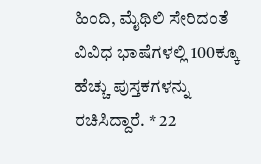ಹಿಂದಿ, ಮೈಥಿಲಿ ಸೇರಿದಂತೆ ವಿವಿಧ ಭಾಷೆಗಳಲ್ಲಿ 100ಕ್ಕೂ ಹೆಚ್ಚು ಪುಸ್ತಕಗಳನ್ನು ರಚಿಸಿದ್ದಾರೆ. * 22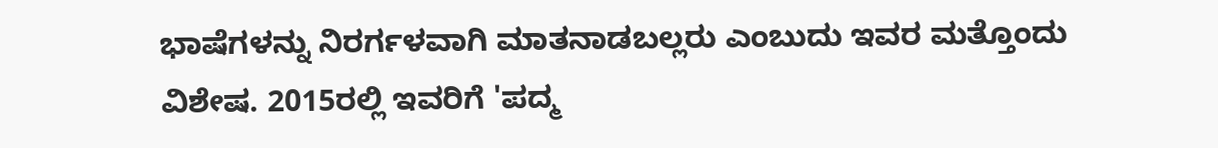ಭಾಷೆಗಳನ್ನು ನಿರರ್ಗಳವಾಗಿ ಮಾತನಾಡಬಲ್ಲರು ಎಂಬುದು ಇವರ ಮತ್ತೊಂದು ವಿಶೇಷ. 2015ರಲ್ಲಿ ಇವರಿಗೆ 'ಪದ್ಮ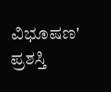ವಿಭೂಷಣ'  ಪ್ರಶಸ್ತಿ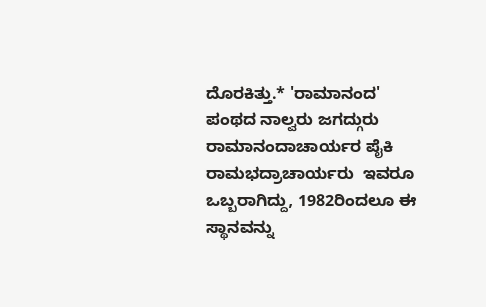ದೊರಕಿತ್ತು.* 'ರಾಮಾನಂದ' ಪಂಥದ ನಾಲ್ವರು ಜಗದ್ಗುರು ರಾಮಾನಂದಾಚಾರ್ಯರ ಪೈಕಿ ರಾಮಭದ್ರಾಚಾರ್ಯರು  ಇವರೂ ಒಬ್ಬರಾಗಿದ್ದು, 1982ರಿಂದಲೂ ಈ ಸ್ಥಾನವನ್ನು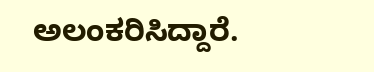ಅಲಂಕರಿಸಿದ್ದಾರೆ.